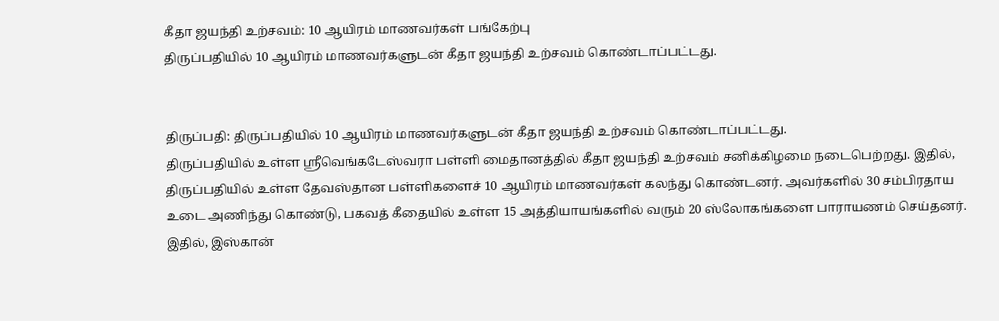கீதா ஜயந்தி உற்சவம்: 10 ஆயிரம் மாணவர்கள் பங்கேற்பு
திருப்பதியில் 10 ஆயிரம் மாணவர்களுடன் கீதா ஜயந்தி உற்சவம் கொண்டாப்பட்டது.


திருப்பதி: திருப்பதியில் 10 ஆயிரம் மாணவர்களுடன் கீதா ஜயந்தி உற்சவம் கொண்டாப்பட்டது.
திருப்பதியில் உள்ள ஸ்ரீவெங்கடேஸ்வரா பள்ளி மைதானத்தில் கீதா ஜயந்தி உற்சவம் சனிக்கிழமை நடைபெற்றது. இதில், திருப்பதியில் உள்ள தேவஸ்தான பள்ளிகளைச் 10 ஆயிரம் மாணவர்கள் கலந்து கொண்டனர். அவர்களில் 30 சம்பிரதாய உடை அணிந்து கொண்டு, பகவத் கீதையில் உள்ள 15 அத்தியாயங்களில் வரும் 20 ஸ்லோகங்களை பாராயணம் செய்தனர். இதில், இஸ்கான்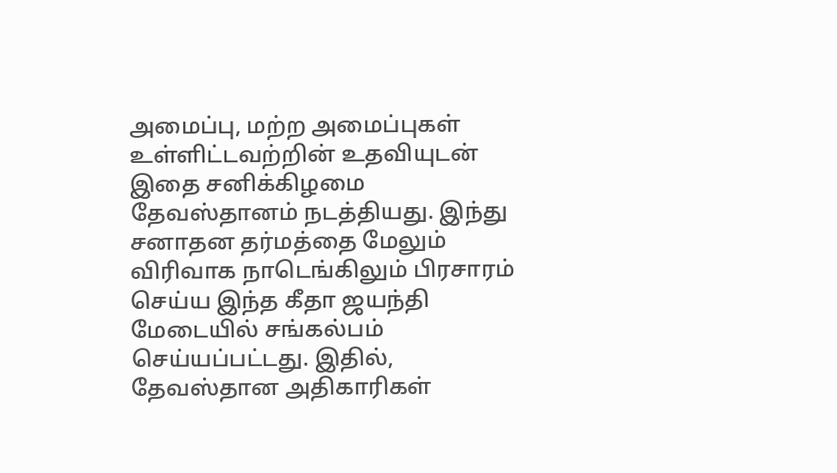அமைப்பு, மற்ற அமைப்புகள் உள்ளிட்டவற்றின் உதவியுடன் இதை சனிக்கிழமை தேவஸ்தானம் நடத்தியது. இந்து சனாதன தர்மத்தை மேலும் விரிவாக நாடெங்கிலும் பிரசாரம் செய்ய இந்த கீதா ஜயந்தி மேடையில் சங்கல்பம் செய்யப்பட்டது. இதில், தேவஸ்தான அதிகாரிகள்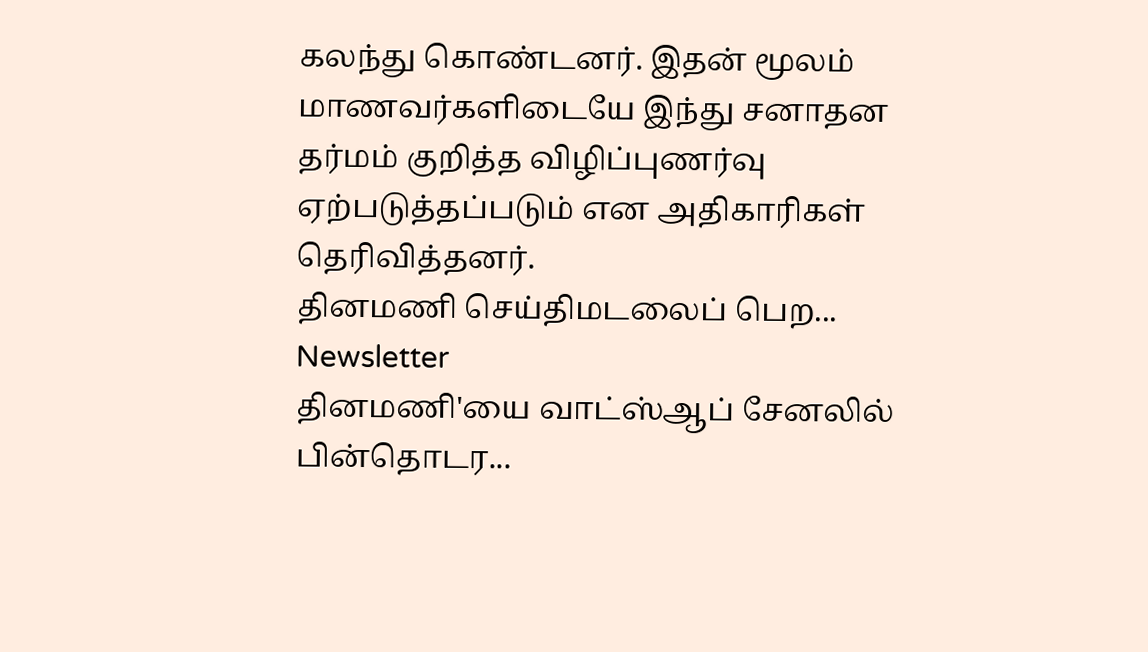கலந்து கொண்டனர். இதன் மூலம் மாணவர்களிடையே இந்து சனாதன தர்மம் குறித்த விழிப்புணர்வு ஏற்படுத்தப்படும் என அதிகாரிகள் தெரிவித்தனர்.
தினமணி செய்திமடலைப் பெற... Newsletter
தினமணி'யை வாட்ஸ்ஆப் சேனலில் பின்தொடர...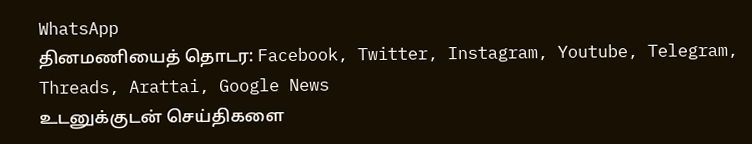WhatsApp
தினமணியைத் தொடர: Facebook, Twitter, Instagram, Youtube, Telegram, Threads, Arattai, Google News
உடனுக்குடன் செய்திகளை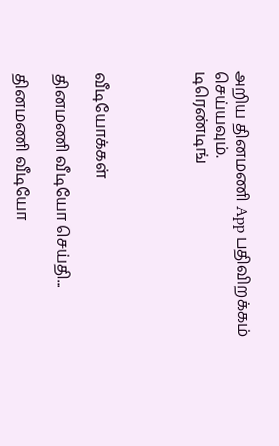அறிய தினமணி App பதிவிறக்கம் செய்யவும்.
டிரெண்டிங்




வீடியோக்கள்

தினமணி வீடியோ செய்தி...

தினமணி வீடியோ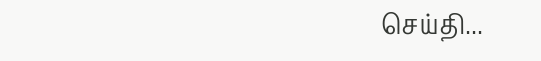செய்தி...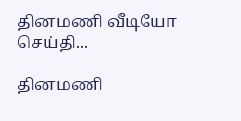தினமணி வீடியோ செய்தி...

தினமணி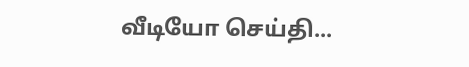வீடியோ செய்தி...